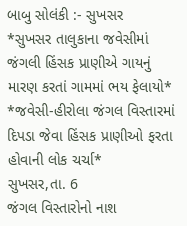બાબુ સોલંકી :- સુખસર
*સુખસર તાલુકાના જવેસીમાં જંગલી હિંસક પ્રાણીએ ગાયનું મારણ કરતાં ગામમાં ભય ફેલાયો*
*જવેસી-હીરોલા જંગલ વિસ્તારમાં દિપડા જેવા હિંસક પ્રાણીઓ ફરતા હોવાની લોક ચર્ચા*
સુખસર,તા. 6
જંગલ વિસ્તારોનો નાશ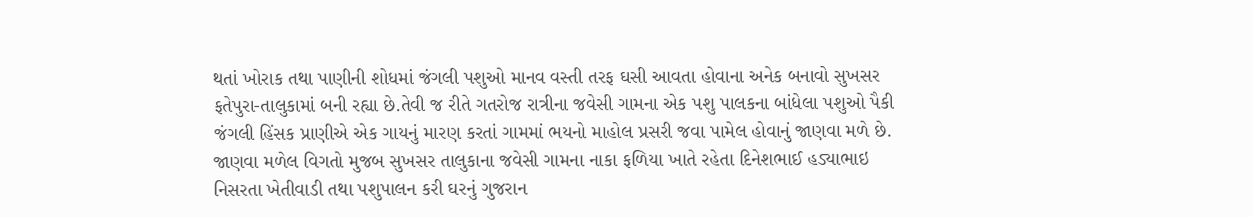થતાં ખોરાક તથા પાણીની શોધમાં જંગલી પશુઓ માનવ વસ્તી તરફ ઘસી આવતા હોવાના અનેક બનાવો સુખસર ફતેપુરા-તાલુકામાં બની રહ્યા છે.તેવી જ રીતે ગતરોજ રાત્રીના જવેસી ગામના એક પશુ પાલકના બાંધેલા પશુઓ પૈકી જંગલી હિંસક પ્રાણીએ એક ગાયનું મારણ કરતાં ગામમાં ભયનો માહોલ પ્રસરી જવા પામેલ હોવાનું જાણવા મળે છે.
જાણવા મળેલ વિગતો મુજબ સુખસર તાલુકાના જવેસી ગામના નાકા ફળિયા ખાતે રહેતા દિનેશભાઈ હડ્યાભાઇ નિસરતા ખેતીવાડી તથા પશુપાલન કરી ઘરનું ગુજરાન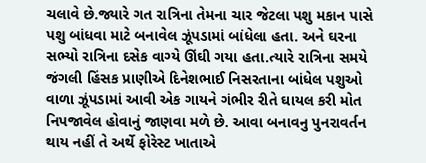ચલાવે છે.જ્યારે ગત રાત્રિના તેમના ચાર જેટલા પશુ મકાન પાસે પશુ બાંધવા માટે બનાવેલ ઝૂંપડામાં બાંધેલા હતા. અને ઘરના સભ્યો રાત્રિના દસેક વાગ્યે ઊંઘી ગયા હતા.ત્યારે રાત્રિના સમયે જંગલી હિંસક પ્રાણીએ દિનેશભાઈ નિસરતાના બાંધેલ પશુઓ વાળા ઝૂંપડામાં આવી એક ગાયને ગંભીર રીતે ઘાયલ કરી મોત નિપજાવેલ હોવાનું જાણવા મળે છે. આવા બનાવનુ પુનરાવર્તન થાય નહીં તે અર્થે ફોરેસ્ટ ખાતાએ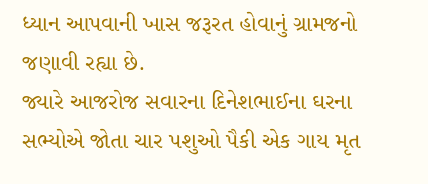ધ્યાન આપવાની ખાસ જરૂરત હોવાનું ગ્રામજનો જણાવી રહ્યા છે.
જ્યારે આજરોજ સવારના દિનેશભાઈના ઘરના સભ્યોએ જોતા ચાર પશુઓ પૈકી એક ગાય મૃત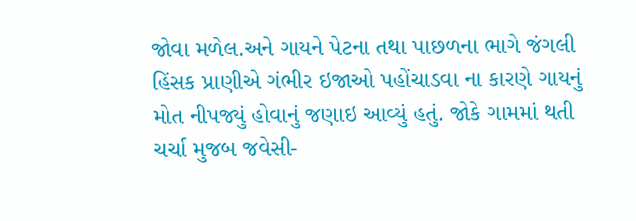જોવા મળેલ.અને ગાયને પેટના તથા પાછળના ભાગે જંગલી હિંસક પ્રાણીએ ગંભીર ઇજાઓ પહોંચાડવા ના કારણે ગાયનું મોત નીપજ્યું હોવાનું જણાઇ આવ્યું હતું. જોકે ગામમાં થતી ચર્ચા મુજબ જવેસી-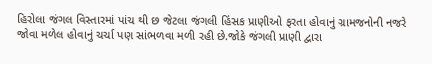હિરોલા જંગલ વિસ્તારમાં પાંચ થી છ જેટલા જંગલી હિંસક પ્રાણીઓ ફરતા હોવાનું ગ્રામજનોની નજરે જોવા મળેલ હોવાનું ચર્ચા પણ સાંભળવા મળી રહી છે.જોકે જંગલી પ્રાણી દ્વારા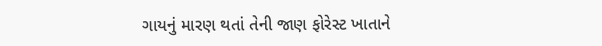ગાયનું મારણ થતાં તેની જાણ ફોરેસ્ટ ખાતાને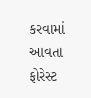કરવામાં આવતા ફોરેસ્ટ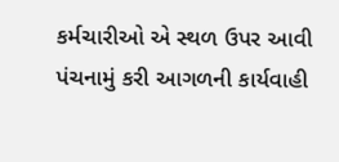કર્મચારીઓ એ સ્થળ ઉપર આવી પંચનામું કરી આગળની કાર્યવાહી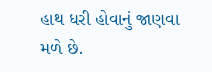હાથ ધરી હોવાનું જાણવા મળે છે.